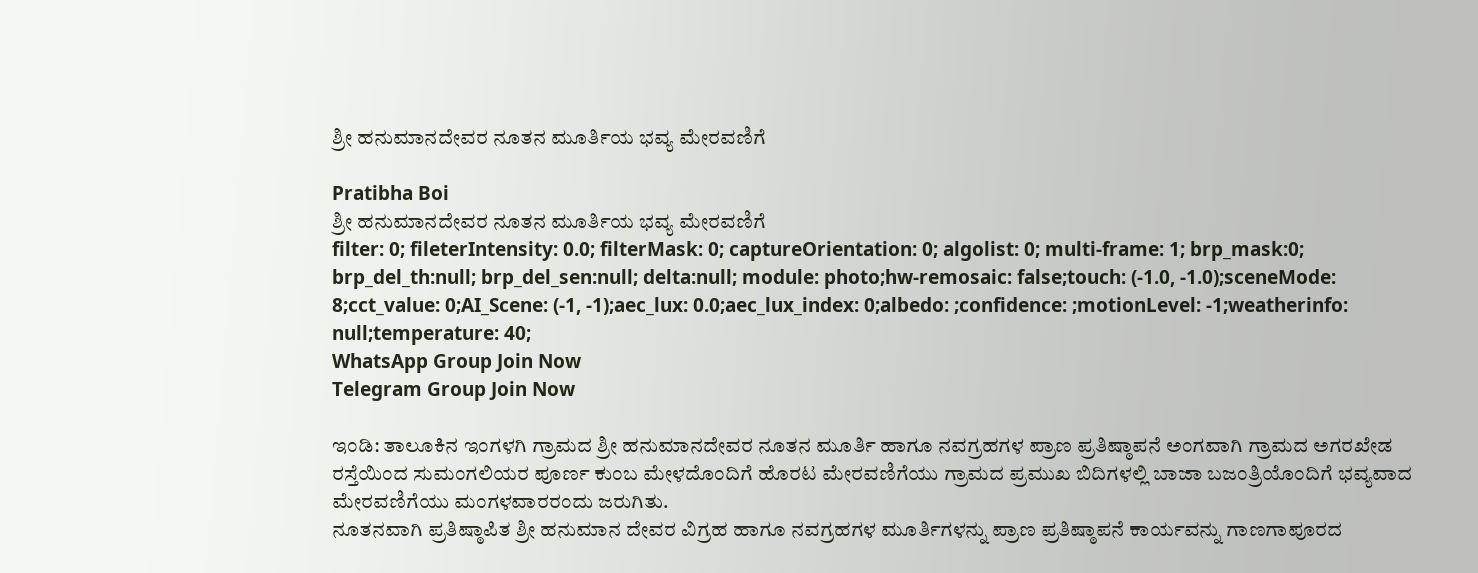ಶ್ರೀ ಹನುಮಾನದೇವರ ನೂತನ ಮೂರ್ತಿಯ ಭವ್ಯ ಮೇರವಣಿಗೆ

Pratibha Boi
ಶ್ರೀ ಹನುಮಾನದೇವರ ನೂತನ ಮೂರ್ತಿಯ ಭವ್ಯ ಮೇರವಣಿಗೆ
filter: 0; fileterIntensity: 0.0; filterMask: 0; captureOrientation: 0; algolist: 0; multi-frame: 1; brp_mask:0; brp_del_th:null; brp_del_sen:null; delta:null; module: photo;hw-remosaic: false;touch: (-1.0, -1.0);sceneMode: 8;cct_value: 0;AI_Scene: (-1, -1);aec_lux: 0.0;aec_lux_index: 0;albedo: ;confidence: ;motionLevel: -1;weatherinfo: null;temperature: 40;
WhatsApp Group Join Now
Telegram Group Join Now

ಇಂಡಿ: ತಾಲೂಕಿನ ಇಂಗಳಗಿ ಗ್ರಾಮದ ಶ್ರೀ ಹನುಮಾನದೇವರ ನೂತನ ಮೂರ್ತಿ ಹಾಗೂ ನವಗ್ರಹಗಳ ಪ್ರಾಣ ಪ್ರತಿಷ್ಠಾಪನೆ ಅಂಗವಾಗಿ ಗ್ರಾಮದ ಅಗರಖೇಡ ರಸ್ತೆಯಿಂದ ಸುಮಂಗಲಿಯರ ಪೂರ್ಣ ಕುಂಬ ಮೇಳದೊಂದಿಗೆ ಹೊರಟ ಮೇರವಣಿಗೆಯು ಗ್ರಾಮದ ಪ್ರಮುಖ ಬಿದಿಗಳಲ್ಲಿ ಬಾಜಾ ಬಜಂತ್ರಿಯೊಂದಿಗೆ ಭವ್ಯವಾದ ಮೇರವಣಿಗೆಯು ಮಂಗಳವಾರರಂದು ಜರುಗಿತು.
ನೂತನವಾಗಿ ಪ್ರತಿಷ್ಠಾಪಿತ ಶ್ರೀ ಹನುಮಾನ ದೇವರ ವಿಗ್ರಹ ಹಾಗೂ ನವಗ್ರಹಗಳ ಮೂರ್ತಿಗಳನ್ನು ಪ್ರಾಣ ಪ್ರತಿಷ್ಠಾಪನೆ ಕಾರ್ಯವನ್ನು ಗಾಣಗಾಪೂರದ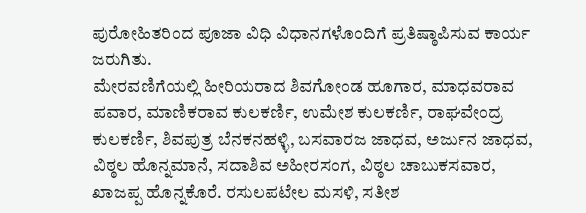ಪುರೋಹಿತರಿಂದ ಪೂಜಾ ವಿಧಿ ವಿಧಾನಗಳೊಂದಿಗೆ ಪ್ರತಿಷ್ಠಾಪಿಸುವ ಕಾರ್ಯ ಜರುಗಿತು.
ಮೇರವಣಿಗೆಯಲ್ಲಿ ಹೀರಿಯರಾದ ಶಿವಗೋಂಡ ಹೂಗಾರ, ಮಾಧವರಾವ ಪವಾರ, ಮಾಣಿಕರಾವ ಕುಲಕರ್ಣಿ, ಉಮೇಶ ಕುಲಕರ್ಣಿ, ರಾಘವೇಂದ್ರ ಕುಲಕರ್ಣಿ, ಶಿವಪುತ್ರ ಬೆನಕನಹಳ್ಳಿ, ಬಸವಾರಜ ಜಾಧವ, ಅರ್ಜುನ ಜಾಧವ, ವಿಠ್ಠಲ ಹೊನ್ನಮಾನೆ, ಸದಾಶಿವ ಅಹೀರಸಂಗ, ವಿಠ್ಠಲ ಚಾಬುಕಸವಾರ, ಖಾಜಪ್ಪ ಹೊನ್ನಕೊರೆ. ರಸುಲಪಟೇಲ ಮಸಳಿ, ಸತೀಶ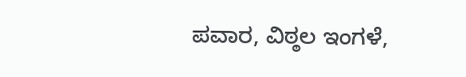ಪವಾರ, ವಿಠ್ಠಲ ಇಂಗಳೆ,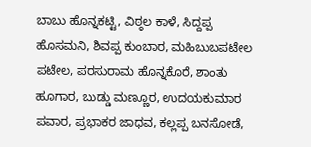ಬಾಬು ಹೊನ್ನಕಟ್ಟಿ, ವಿಠ್ಠಲ ಕಾಳೆ, ಸಿದ್ದಪ್ಪ ಹೊಸಮನಿ, ಶಿವಪ್ಪ ಕುಂಬಾರ, ಮಹಿಬುಬಪಟೇಲ ಪಟೇಲ, ಪರಸುರಾಮ ಹೊನ್ನಕೊರೆ, ಶಾಂತು ಹೂಗಾರ, ಬುಡ್ಡು ಮಣ್ಣೂರ, ಉದಯಕುಮಾರ ಪವಾರ, ಪ್ರಭಾಕರ ಜಾಧವ, ಕಲ್ಲಪ್ಪ ಬನಸೋಡೆ,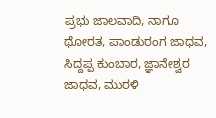ಪ್ರಭು ಜಾಲವಾದಿ, ನಾಗೂ ಥೋರತ, ಪಾಂಡುರಂಗ ಜಾಧವ, ಸಿದ್ದಪ್ಪ ಕುಂಬಾರ, ಜ್ಞಾನೇಶ್ವರ ಜಾಧವ, ಮುರಳಿ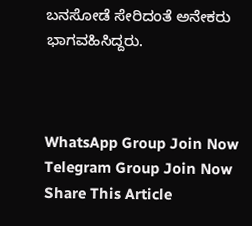ಬನಸೋಡೆ ಸೇರಿದಂತೆ ಅನೇಕರು ಭಾಗವಹಿಸಿದ್ದರು.



WhatsApp Group Join Now
Telegram Group Join Now
Share This Article